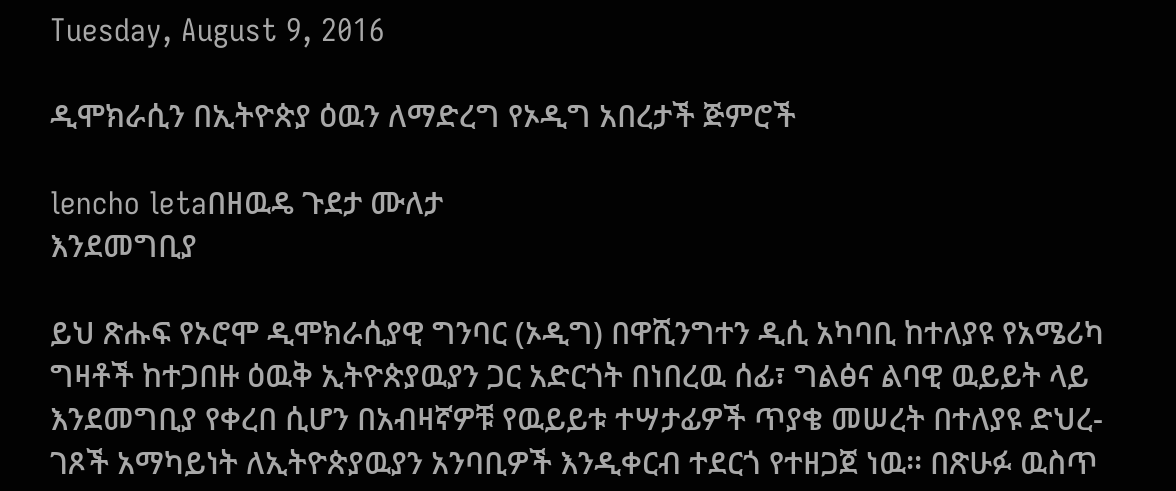Tuesday, August 9, 2016

ዲሞክራሲን በኢትዮጵያ ዕዉን ለማድረግ የኦዲግ አበረታች ጅምሮች

lencho letaበዘዉዴ ጉደታ ሙለታ
እንደመግቢያ

ይህ ጽሑፍ የኦሮሞ ዲሞክራሲያዊ ግንባር (ኦዲግ) በዋሺንግተን ዲሲ አካባቢ ከተለያዩ የአሜሪካ ግዛቶች ከተጋበዙ ዕዉቅ ኢትዮጵያዉያን ጋር አድርጎት በነበረዉ ሰፊ፣ ግልፅና ልባዊ ዉይይት ላይ እንደመግቢያ የቀረበ ሲሆን በአብዛኛዎቹ የዉይይቱ ተሣታፊዎች ጥያቄ መሠረት በተለያዩ ድህረ-ገጾች አማካይነት ለኢትዮጵያዉያን አንባቢዎች እንዲቀርብ ተደርጎ የተዘጋጀ ነዉ፡፡ በጽሁፉ ዉስጥ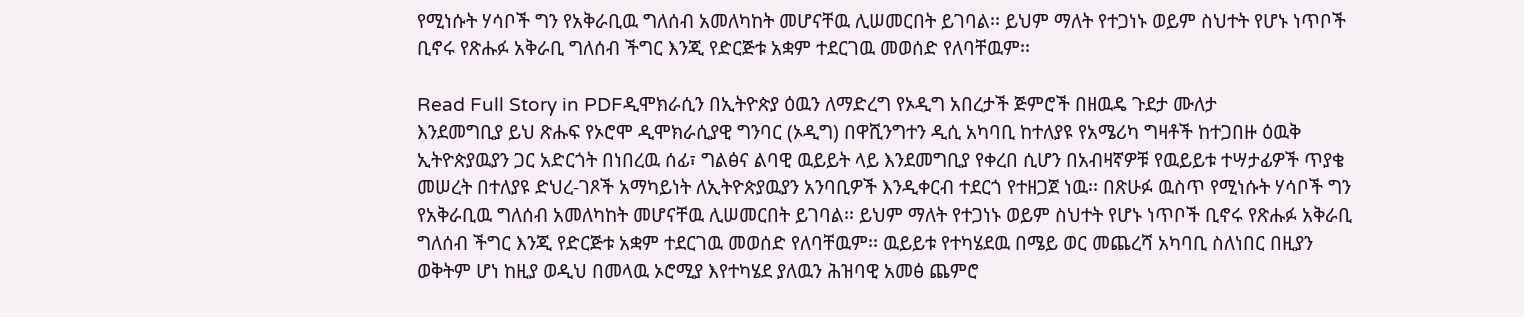የሚነሱት ሃሳቦች ግን የአቅራቢዉ ግለሰብ አመለካከት መሆናቸዉ ሊሠመርበት ይገባል፡፡ ይህም ማለት የተጋነኑ ወይም ስህተት የሆኑ ነጥቦች ቢኖሩ የጽሑፉ አቅራቢ ግለሰብ ችግር እንጂ የድርጅቱ አቋም ተደርገዉ መወሰድ የለባቸዉም፡፡

Read Full Story in PDFዲሞክራሲን በኢትዮጵያ ዕዉን ለማድረግ የኦዲግ አበረታች ጅምሮች በዘዉዴ ጉደታ ሙለታ
እንደመግቢያ ይህ ጽሑፍ የኦሮሞ ዲሞክራሲያዊ ግንባር (ኦዲግ) በዋሺንግተን ዲሲ አካባቢ ከተለያዩ የአሜሪካ ግዛቶች ከተጋበዙ ዕዉቅ ኢትዮጵያዉያን ጋር አድርጎት በነበረዉ ሰፊ፣ ግልፅና ልባዊ ዉይይት ላይ እንደመግቢያ የቀረበ ሲሆን በአብዛኛዎቹ የዉይይቱ ተሣታፊዎች ጥያቄ መሠረት በተለያዩ ድህረ-ገጾች አማካይነት ለኢትዮጵያዉያን አንባቢዎች እንዲቀርብ ተደርጎ የተዘጋጀ ነዉ፡፡ በጽሁፉ ዉስጥ የሚነሱት ሃሳቦች ግን የአቅራቢዉ ግለሰብ አመለካከት መሆናቸዉ ሊሠመርበት ይገባል፡፡ ይህም ማለት የተጋነኑ ወይም ስህተት የሆኑ ነጥቦች ቢኖሩ የጽሑፉ አቅራቢ ግለሰብ ችግር እንጂ የድርጅቱ አቋም ተደርገዉ መወሰድ የለባቸዉም፡፡ ዉይይቱ የተካሄደዉ በሜይ ወር መጨረሻ አካባቢ ስለነበር በዚያን ወቅትም ሆነ ከዚያ ወዲህ በመላዉ ኦሮሚያ እየተካሄደ ያለዉን ሕዝባዊ አመፅ ጨምሮ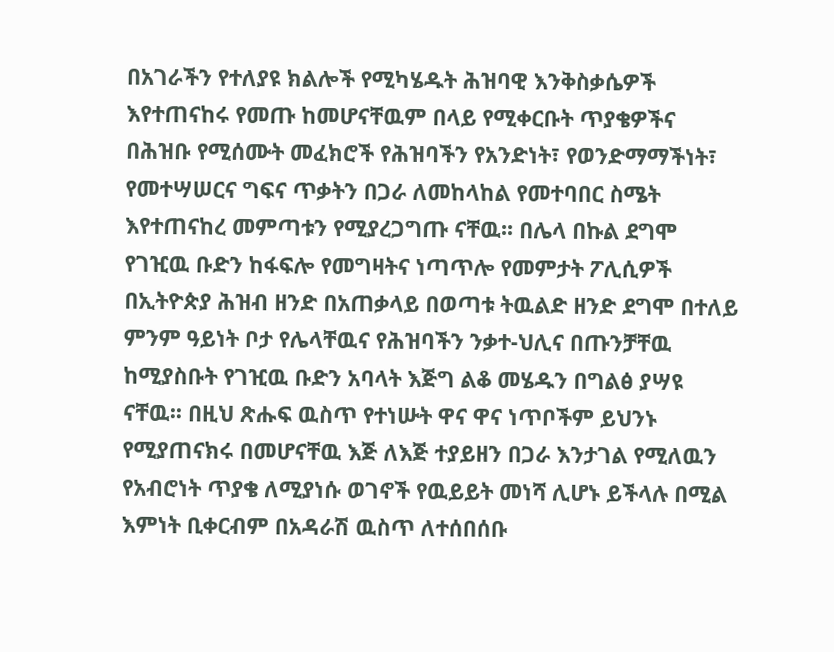በአገራችን የተለያዩ ክልሎች የሚካሄዱት ሕዝባዊ እንቅስቃሴዎች እየተጠናከሩ የመጡ ከመሆናቸዉም በላይ የሚቀርቡት ጥያቄዎችና በሕዝቡ የሚሰሙት መፈክሮች የሕዝባችን የአንድነት፣ የወንድማማችነት፣ የመተሣሠርና ግፍና ጥቃትን በጋራ ለመከላከል የመተባበር ስሜት እየተጠናከረ መምጣቱን የሚያረጋግጡ ናቸዉ፡፡ በሌላ በኩል ደግሞ የገዢዉ ቡድን ከፋፍሎ የመግዛትና ነጣጥሎ የመምታት ፖሊሲዎች በኢትዮጵያ ሕዝብ ዘንድ በአጠቃላይ በወጣቱ ትዉልድ ዘንድ ደግሞ በተለይ ምንም ዓይነት ቦታ የሌላቸዉና የሕዝባችን ንቃተ-ህሊና በጡንቻቸዉ ከሚያስቡት የገዢዉ ቡድን አባላት እጅግ ልቆ መሄዱን በግልፅ ያሣዩ ናቸዉ፡፡ በዚህ ጽሑፍ ዉስጥ የተነሡት ዋና ዋና ነጥቦችም ይህንኑ የሚያጠናክሩ በመሆናቸዉ እጅ ለእጅ ተያይዘን በጋራ እንታገል የሚለዉን የአብሮነት ጥያቄ ለሚያነሱ ወገኖች የዉይይት መነሻ ሊሆኑ ይችላሉ በሚል እምነት ቢቀርብም በአዳራሽ ዉስጥ ለተሰበሰቡ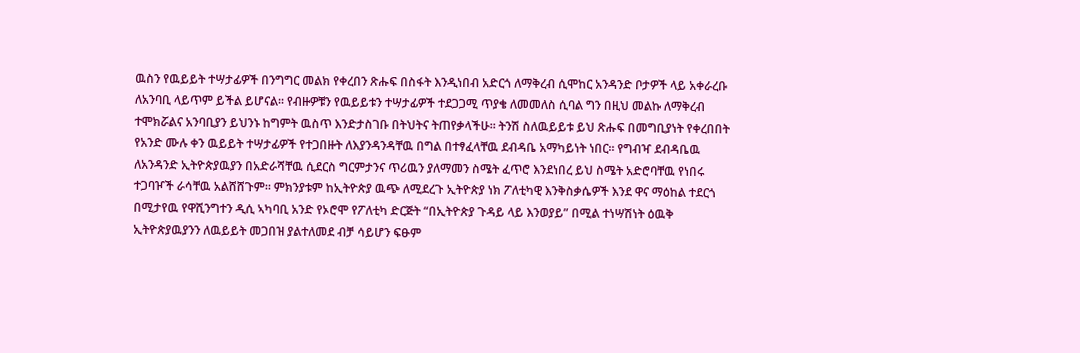ዉስን የዉይይት ተሣታፊዎች በንግግር መልክ የቀረበን ጽሑፍ በስፋት እንዲነበብ አድርጎ ለማቅረብ ሲሞከር አንዳንድ ቦታዎች ላይ አቀራረቡ ለአንባቢ ላይጥም ይችል ይሆናል፡፡ የብዙዎቹን የዉይይቱን ተሣታፊዎች ተደጋጋሚ ጥያቄ ለመመለስ ሲባል ግን በዚህ መልኩ ለማቅረብ ተሞክሯልና አንባቢያን ይህንኑ ከግምት ዉስጥ እንድታስገቡ በትህትና ትጠየቃላችሁ፡፡ ትንሽ ስለዉይይቱ ይህ ጽሑፍ በመግቢያነት የቀረበበት የአንድ ሙሉ ቀን ዉይይት ተሣታፊዎች የተጋበዙት ለእያንዳንዳቸዉ በግል በተፃፈላቸዉ ደብዳቤ አማካይነት ነበር፡፡ የግብዣ ደብዳቤዉ ለአንዳንድ ኢትዮጵያዉያን በአድራሻቸዉ ሲደርስ ግርምታንና ጥሪዉን ያለማመን ስሜት ፈጥሮ እንደነበረ ይህ ስሜት አድሮባቸዉ የነበሩ ተጋባዦች ራሳቸዉ አልሸሸጉም፡፡ ምክንያቱም ከኢትዮጵያ ዉጭ ለሚደረጉ ኢትዮጵያ ነክ ፖለቲካዊ እንቅስቃሴዎች እንደ ዋና ማዕከል ተደርጎ በሚታየዉ የዋሺንግተን ዲሲ ኣካባቢ አንድ የኦሮሞ የፖለቲካ ድርጅት “በኢትዮጵያ ጉዳይ ላይ እንወያይ” በሚል ተነሣሽነት ዕዉቅ ኢትዮጵያዉያንን ለዉይይት መጋበዝ ያልተለመደ ብቻ ሳይሆን ፍፁም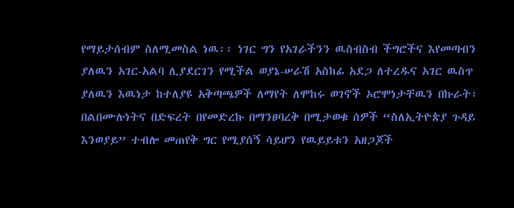የማይታሰብም ስለሚመስል ነዉ፡፡ ነገር ግን የአገራችንን ዉስብስብ ችግሮችና እየመጣብን ያለዉን አገር-አልባ ሊያደርገን የሚችል ወያኔ-ሠራሽ አስከፊ አደጋ ለተረዱና አገር ዉስጥ ያለዉን እዉነታ ከተለያዩ አቅጣጫዎች ለማየት ለሞከሩ ወገኖች ኦሮሞነታቸዉን በኩራት፣ በልበሙሉነትና በድፍረት በየመድረኩ በማንፀባረቅ በሚታወቁ ሰዎች “ስለኢትዮጵያ ጉዳይ እንወያይ” ተብሎ መጠየቅ ግር የሚያሰኝ ሳይሆን የዉይይቱን አዘጋጆች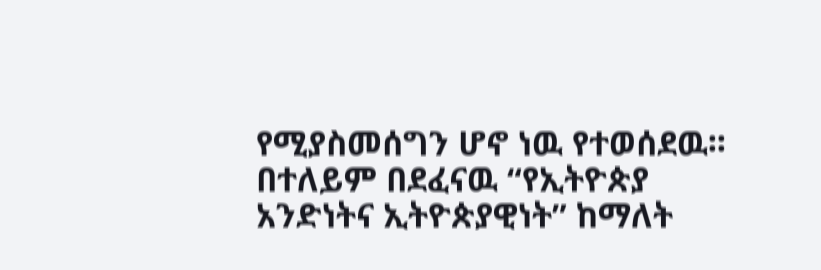የሚያስመሰግን ሆኖ ነዉ የተወሰደዉ፡፡ በተለይም በደፈናዉ “የኢትዮጵያ አንድነትና ኢትዮጵያዊነት” ከማለት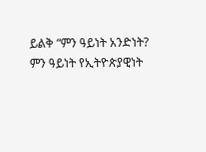ይልቅ “ምን ዓይነት አንድነት? ምን ዓይነት የኢትዮጵያዊነት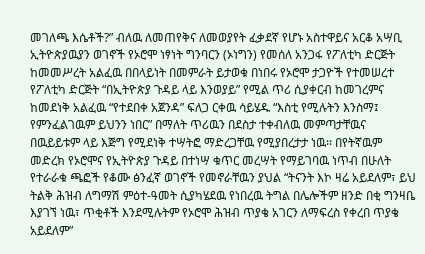መገለጫ እሴቶች?” ብለዉ ለመጠየቅና ለመወያየት ፈቃደኛ የሆኑ አስተዋይና አርቆ አሣቢ ኢትዮጵያዉያን ወገኖች የኦሮሞ ነፃነት ግንባርን (ኦነግን) የመሰለ አንጋፋ የፖለቲካ ድርጅት ከመመሥረት አልፈዉ በበላይነት በመምራት ይታወቁ በነበሩ የኦሮሞ ታጋዮች የተመሠረተ የፖለቲካ ድርጅት “በኢትዮጵያ ጉዳይ ላይ እንወያይ” የሚል ጥሪ ሲያቀርብ ከመገረምና ከመደነቅ አልፈዉ “የተደበቀ አጀንዳ” ፍለጋ ርቀዉ ሳይሄዱ “እስቲ የሚሉትን እንስማ፤ የምንፈልገዉም ይህንን ነበር” በማለት ጥሪዉን በደስታ ተቀብለዉ መምጣታቸዉና በዉይይቱም ላይ እጅግ የሚደነቅ ተሣትፎ ማድረጋቸዉ የሚያበረታታ ነዉ፡፡ በየትኛዉም መድረክ የኦሮሞና የኢትዮጵያ ጉዳይ በተነሣ ቁጥር መረሣት የማይገባዉ ነጥብ በሁለት የተራራቁ ጫፎች የቆሙ ፅንፈኛ ወገኖች የመኖራቸዉን ያህል “ትናንት እኮ ዛሬ አይደለም፣ ይህ ትልቅ ሕዝብ ለግማሽ ምዕተ-ዓመት ሲያካሄደዉ የነበረዉ ትግል በሌሎችም ዘንድ በቂ ግንዛቤ እያገኘ ነዉ፣ ጥቂቶች እንደሚሉትም የኦሮሞ ሕዝብ ጥያቄ አገርን ለማፍረስ የቀረበ ጥያቄ አይደለም”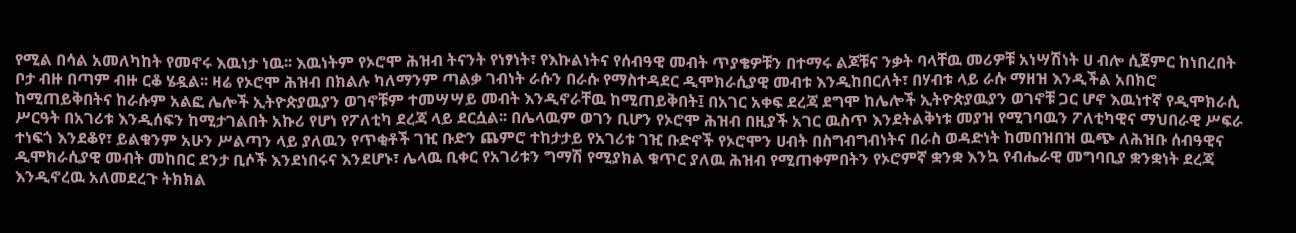የሚል በሳል አመለካከት የመኖሩ እዉነታ ነዉ፡፡ እዉነትም የኦሮሞ ሕዝብ ትናንት የነፃነት፣ የእኩልነትና የሰብዓዊ መብት ጥያቄዎቹን በተማሩ ልጆቹና ንቃት ባላቸዉ መሪዎቹ አነሣሽነት ሀ ብሎ ሲጀምር ከነበረበት ቦታ ብዙ በጣም ብዙ ርቆ ሄዷል፡፡ ዛሬ የኦሮሞ ሕዝብ በክልሉ ካለማንም ጣልቃ ገብነት ራሱን በራሱ የማስተዳደር ዲሞክራሲያዊ መብቱ እንዲከበርለት፣ በሃብቱ ላይ ራሱ ማዘዝ እንዲችል አበክሮ ከሚጠይቅበትና ከራሱም አልፎ ሌሎች ኢትዮጵያዉያን ወገኖቹም ተመሣሣይ መብት እንዲኖራቸዉ ከሚጠይቅበት፤ በአገር አቀፍ ደረጃ ደግሞ ከሌሎች ኢትዮጵያዉያን ወገኖቹ ጋር ሆኖ እዉነተኛ የዲሞክራሲ ሥርዓት በአገሪቱ እንዲሰፍን ከሚታገልበት አኩሪ የሆነ የፖለቲካ ደረጃ ላይ ደርሷል፡፡ በሌላዉም ወገን ቢሆን የኦሮሞ ሕዝብ በዚያች አገር ዉስጥ እንደትልቅነቱ መያዝ የሚገባዉን ፖለቲካዊና ማህበራዊ ሥፍራ ተነፍጎ እንደቆየ፣ ይልቁንም አሁን ሥልጣን ላይ ያለዉን የጥቂቶች ገዢ ቡድን ጨምሮ ተከታታይ የአገሪቱ ገዢ ቡድኖች የኦሮሞን ሀብት በስግብግብነትና በራስ ወዳድነት ከመበዝበዝ ዉጭ ለሕዝቡ ሰብዓዊና ዲሞክራሲያዊ መብት መከበር ደንታ ቢሶች እንደነበሩና እንደሆኑ፣ ሌላዉ ቢቀር የአገሪቱን ግማሽ የሚያክል ቁጥር ያለዉ ሕዝብ የሚጠቀምበትን የኦሮምኛ ቋንቋ እንኳ የብሔራዊ መግባቢያ ቋንቋነት ደረጃ እንዲኖረዉ አለመደረጉ ትክክል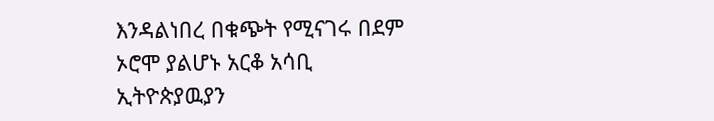እንዳልነበረ በቁጭት የሚናገሩ በደም ኦሮሞ ያልሆኑ አርቆ አሳቢ ኢትዮጵያዉያን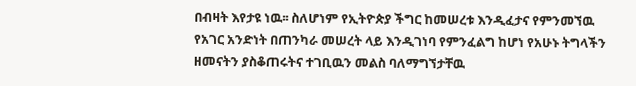በብዛት እየታዩ ነዉ፡፡ ስለሆነም የኢትዮጵያ ችግር ከመሠረቱ እንዲፈታና የምንመኘዉ የአገር አንድነት በጠንካራ መሠረት ላይ እንዲገነባ የምንፈልግ ከሆነ የአሁኑ ትግላችን ዘመናትን ያስቆጠሩትና ተገቢዉን መልስ ባለማግኘታቸዉ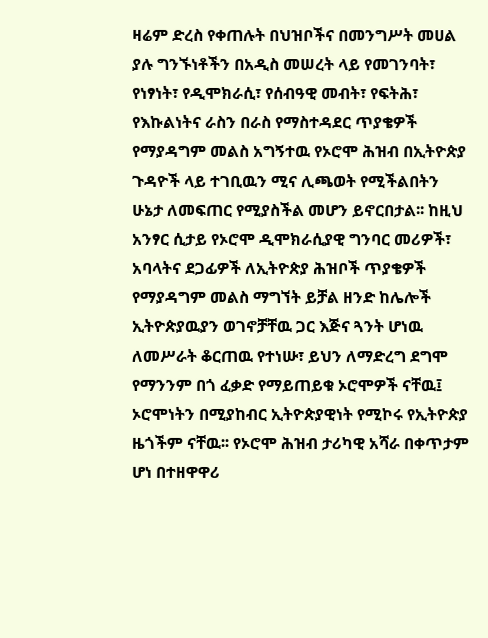ዛሬም ድረስ የቀጠሉት በህዝቦችና በመንግሥት መሀል ያሉ ግንኙነቶችን በአዲስ መሠረት ላይ የመገንባት፣ የነፃነት፣ የዲሞክራሲ፣ የሰብዓዊ መብት፣ የፍትሕ፣ የእኩልነትና ራስን በራስ የማስተዳደር ጥያቄዎች የማያዳግም መልስ አግኝተዉ የኦሮሞ ሕዝብ በኢትዮጵያ ጉዳዮች ላይ ተገቢዉን ሚና ሊጫወት የሚችልበትን ሁኔታ ለመፍጠር የሚያስችል መሆን ይኖርበታል፡፡ ከዚህ አንፃር ሲታይ የኦሮሞ ዲሞክራሲያዊ ግንባር መሪዎች፣ አባላትና ደጋፊዎች ለኢትዮጵያ ሕዝቦች ጥያቄዎች የማያዳግም መልስ ማግኘት ይቻል ዘንድ ከሌሎች ኢትዮጵያዉያን ወገኖቻቸዉ ጋር እጅና ጓንት ሆነዉ ለመሥራት ቆርጠዉ የተነሡ፣ ይህን ለማድረግ ደግሞ የማንንም በጎ ፈቃድ የማይጠይቁ ኦሮሞዎች ናቸዉ፤ ኦሮሞነትን በሚያከብር ኢትዮጵያዊነት የሚኮሩ የኢትዮጵያ ዜጎችም ናቸዉ፡፡ የኦሮሞ ሕዝብ ታሪካዊ አሻራ በቀጥታም ሆነ በተዘዋዋሪ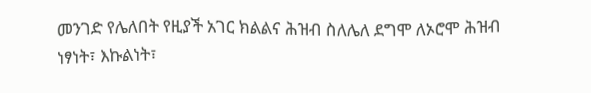መንገድ የሌለበት የዚያች አገር ክልልና ሕዝብ ስለሌለ ደግሞ ለኦሮሞ ሕዝብ ነፃነት፣ እኩልነት፣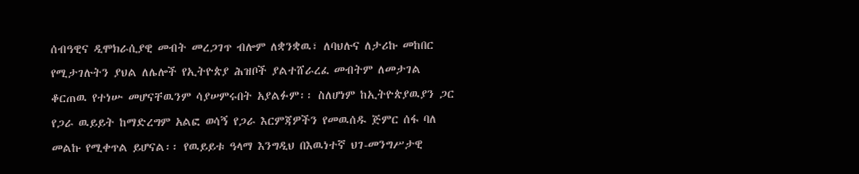ሰብዓዊና ዲሞክራሲያዊ መብት መረጋገጥ ብሎም ለቋንቋዉ፣ ለባህሉና ለታሪኩ መከበር የሚታገሉትን ያህል ለሌሎች የኢትዮጵያ ሕዝቦች ያልተሸራረፈ መብትም ለመታገል ቆርጠዉ የተነሡ መሆናቸዉንም ሳያሠምሩበት አያልፉም፡፡ ስለሆነም ከኢትዮጵያዉያን ጋር የጋራ ዉይይት ከማድረግም አልፎ ወሳኝ የጋራ እርምጃዎችን የመዉሰዱ ጅምር ሰፋ ባለ መልኩ የሚቀጥል ይሆናል፡፡ የዉይይቱ ዓላማ እንግዲህ በእዉነተኛ ህገ-መንግሥታዊ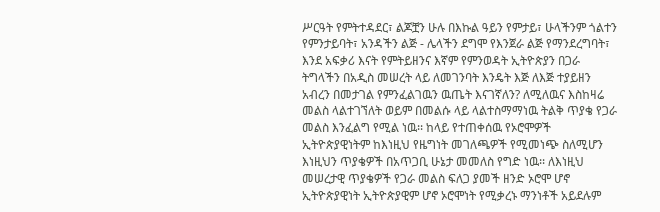ሥርዓት የምትተዳደር፣ ልጆቿን ሁሉ በእኩል ዓይን የምታይ፣ ሁላችንም ጎልተን የምንታይባት፣ አንዳችን ልጅ - ሌላችን ደግሞ የእንጀራ ልጅ የማንደረግባት፣ እንደ አፍቃሪ እናት የምትይዘንና እኛም የምንወዳት ኢትዮጵያን በጋራ ትግላችን በአዲስ መሠረት ላይ ለመገንባት እንዴት እጅ ለእጅ ተያይዘን አብረን በመታገል የምንፈልገዉን ዉጤት እናገኛለን? ለሚለዉና እስከዛሬ መልስ ላልተገኘለት ወይም በመልሱ ላይ ላልተስማማነዉ ትልቅ ጥያቄ የጋራ መልስ እንፈልግ የሚል ነዉ፡፡ ከላይ የተጠቀሰዉ የኦሮሞዎች ኢትዮጵያዊነትም ከእነዚህ የዜግነት መገለጫዎች የሚመነጭ ስለሚሆን እነዚህን ጥያቄዎች በአጥጋቢ ሁኔታ መመለስ የግድ ነዉ፡፡ ለእነዚህ መሠረታዊ ጥያቄዎች የጋራ መልስ ፍለጋ ያመች ዘንድ ኦሮሞ ሆኖ ኢትዮጵያዊነት ኢትዮጵያዊም ሆኖ ኦሮሞነት የሚቃረኑ ማንነቶች አይደሉም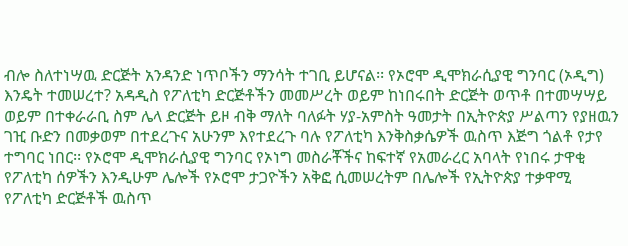ብሎ ስለተነሣዉ ድርጅት አንዳንድ ነጥቦችን ማንሳት ተገቢ ይሆናል፡፡ የኦሮሞ ዲሞክራሲያዊ ግንባር (ኦዲግ) እንዴት ተመሠረተ? አዳዲስ የፖለቲካ ድርጅቶችን መመሥረት ወይም ከነበሩበት ድርጅት ወጥቶ በተመሣሣይ ወይም በተቀራራቢ ስም ሌላ ድርጅት ይዞ ብቅ ማለት ባለፉት ሃያ-አምስት ዓመታት በኢትዮጵያ ሥልጣን የያዘዉን ገዢ ቡድን በመቃወም በተደረጉና አሁንም እየተደረጉ ባሉ የፖለቲካ እንቅስቃሴዎች ዉስጥ እጅግ ጎልቶ የታየ ተግባር ነበር፡፡ የኦሮሞ ዲሞክራሲያዊ ግንባር የኦነግ መስራቾችና ከፍተኛ የአመራረር አባላት የነበሩ ታዋቂ የፖለቲካ ሰዎችን እንዲሁም ሌሎች የኦሮሞ ታጋዮችን አቅፎ ሲመሠረትም በሌሎች የኢትዮጵያ ተቃዋሚ የፖለቲካ ድርጅቶች ዉስጥ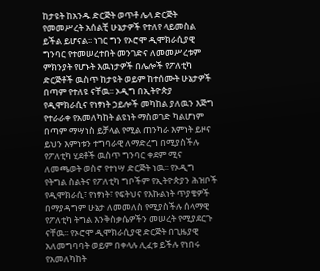ከታዩት ከአንዱ ድርጅት ወጥቶ ሌላ ድርጅት የመመሥረት አሰልቺ ሁኔታዎች የተለየ ላይመስል ይችል ይሆናል፡፡ ነገር ግን የኦሮሞ ዲሞክራሲያዊ ግንባር የተመሠረተበት መንገድና ለመመሥረቱም ምክንያት የሆኑት እዉነታዎች በሌሎች የፖለቲካ ድርጅቶች ዉስጥ ከታዩት ወይም ከተሰሙት ሁኔታዎች በጣም የተለዩ ናቸዉ፡፡ ኦዲግ በኢትዮጵያ የዲሞክራሲና የነፃነት ኃይሎች መካከል ያለዉን እጅግ የተራራቀ የአመለካከት ልዩነት ማስወገድ ካልሆነም በጣም ማሣነስ ይቻላል የሚል ጠንካራ እምነት ይዞና ይህን እምነቱን ተግባራዊ ለማድረግ በሚያስችሉ የፖለቲካ ሂደቶች ዉስጥ ግንባር ቀደም ሚና ለመጫወት ወስኖ የተነሣ ድርጅት ነዉ፡፡ የኦዲግ የትግል ስልትና የፖለቲካ ግቦችም የኢትዮጵያን ሕዝቦች የዲሞክራሲ፣ የነፃነት፣ የፍትህና የእኩልነት ጥያቄዎች በማያዳግም ሁኔታ ለመመለስ የሚያስችሉ ሰላማዊ የፖለቲካ ትግል እንቅስቃሴዎችን መሠረት የሚያደርጉ ናቸዉ፡፡ የኦሮሞ ዲሞክራሲያዊ ድርጅት በጊዜያዊ አለመግባባት ወይም በቀላሉ ሊፈቱ ይችሉ የነበሩ የአመለካከት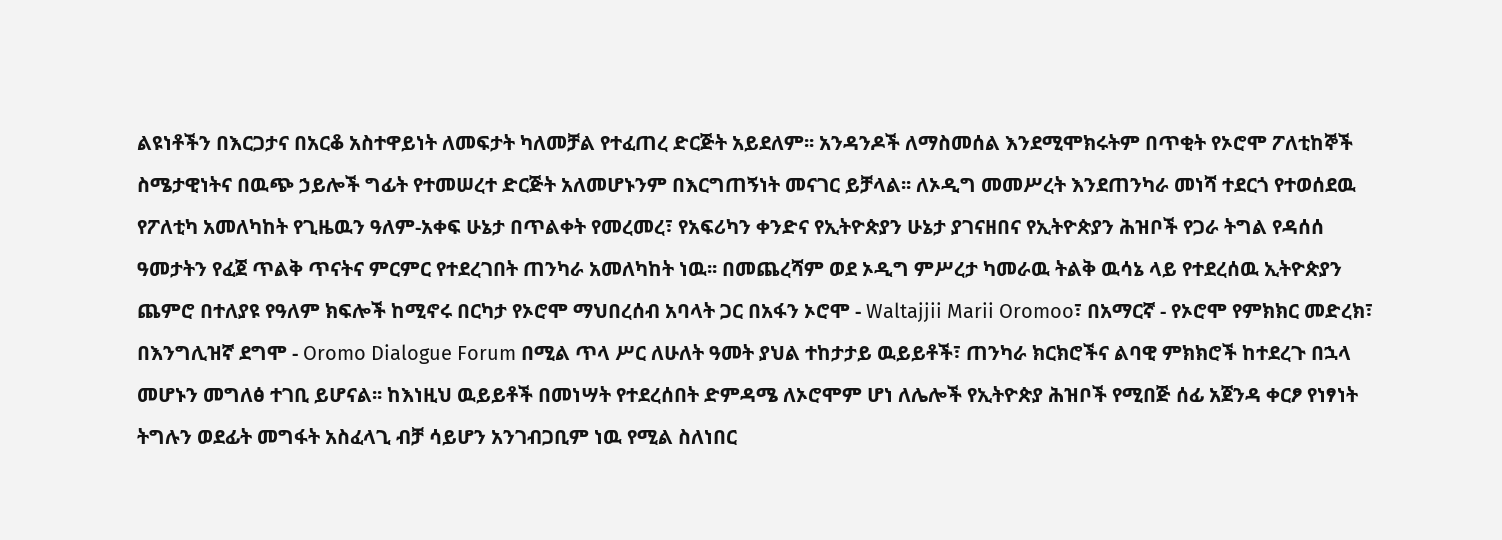ልዩነቶችን በእርጋታና በአርቆ አስተዋይነት ለመፍታት ካለመቻል የተፈጠረ ድርጅት አይደለም፡፡ አንዳንዶች ለማስመሰል እንደሚሞክሩትም በጥቂት የኦሮሞ ፖለቲከኞች ስሜታዊነትና በዉጭ ኃይሎች ግፊት የተመሠረተ ድርጅት አለመሆኑንም በእርግጠኝነት መናገር ይቻላል፡፡ ለኦዲግ መመሥረት እንደጠንካራ መነሻ ተደርጎ የተወሰደዉ የፖለቲካ አመለካከት የጊዜዉን ዓለም-አቀፍ ሁኔታ በጥልቀት የመረመረ፣ የአፍሪካን ቀንድና የኢትዮጵያን ሁኔታ ያገናዘበና የኢትዮጵያን ሕዝቦች የጋራ ትግል የዳሰሰ ዓመታትን የፈጀ ጥልቅ ጥናትና ምርምር የተደረገበት ጠንካራ አመለካከት ነዉ፡፡ በመጨረሻም ወደ ኦዲግ ምሥረታ ካመራዉ ትልቅ ዉሳኔ ላይ የተደረሰዉ ኢትዮጵያን ጨምሮ በተለያዩ የዓለም ክፍሎች ከሚኖሩ በርካታ የኦሮሞ ማህበረሰብ አባላት ጋር በአፋን ኦሮሞ - Waltajjii Marii Oromoo፣ በአማርኛ - የኦሮሞ የምክክር መድረክ፣ በእንግሊዝኛ ደግሞ - Oromo Dialogue Forum በሚል ጥላ ሥር ለሁለት ዓመት ያህል ተከታታይ ዉይይቶች፣ ጠንካራ ክርክሮችና ልባዊ ምክክሮች ከተደረጉ በኋላ መሆኑን መግለፅ ተገቢ ይሆናል፡፡ ከእነዚህ ዉይይቶች በመነሣት የተደረሰበት ድምዳሜ ለኦሮሞም ሆነ ለሌሎች የኢትዮጵያ ሕዝቦች የሚበጅ ሰፊ አጀንዳ ቀርፆ የነፃነት ትግሉን ወደፊት መግፋት አስፈላጊ ብቻ ሳይሆን አንገብጋቢም ነዉ የሚል ስለነበር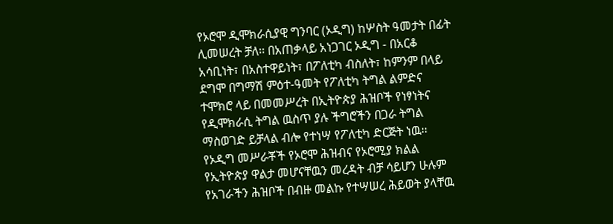የኦሮሞ ዲሞክራሲያዊ ግንባር (ኦዲግ) ከሦስት ዓመታት በፊት ሊመሠረት ቻለ፡፡ በአጠቃላይ አነጋገር ኦዲግ - በአርቆ አሳቢነት፣ በአስተዋይነት፣ በፖለቲካ ብስለት፣ ከምንም በላይ ደግሞ በግማሽ ምዕተ-ዓመት የፖለቲካ ትግል ልምድና ተሞክሮ ላይ በመመሥረት በኢትዮጵያ ሕዝቦች የነፃነትና የዲሞክራሲ ትግል ዉስጥ ያሉ ችግሮችን በጋራ ትግል ማስወገድ ይቻላል ብሎ የተነሣ የፖለቲካ ድርጅት ነዉ፡፡ የኦዲግ መሥራቾች የኦሮሞ ሕዝብና የኦሮሚያ ክልል የኢትዮጵያ ዋልታ መሆናቸዉን መረዳት ብቻ ሳይሆን ሁሉም የአገራችን ሕዝቦች በብዙ መልኩ የተሣሠረ ሕይወት ያላቸዉ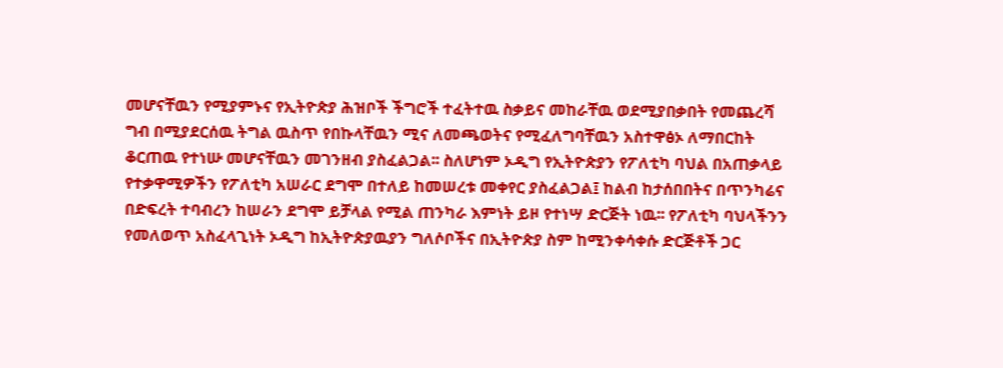መሆናቸዉን የሚያምኑና የኢትዮጵያ ሕዝቦች ችግሮች ተፈትተዉ ስቃይና መከራቸዉ ወደሚያበቃበት የመጨረሻ ግብ በሚያደርሰዉ ትግል ዉስጥ የበኩላቸዉን ሚና ለመጫወትና የሚፈለግባቸዉን አስተዋፅኦ ለማበርከት ቆርጠዉ የተነሡ መሆናቸዉን መገንዘብ ያስፈልጋል፡፡ ስለሆነም ኦዲግ የኢትዮጵያን የፖለቲካ ባህል በአጠቃላይ የተቃዋሚዎችን የፖለቲካ አሠራር ደግሞ በተለይ ከመሠረቱ መቀየር ያስፈልጋል፤ ከልብ ከታሰበበትና በጥንካሬና በድፍረት ተባብረን ከሠራን ደግሞ ይቻላል የሚል ጠንካራ እምነት ይዞ የተነሣ ድርጅት ነዉ፡፡ የፖለቲካ ባህላችንን የመለወጥ አስፈላጊነት ኦዲግ ከኢትዮጵያዉያን ግለሶቦችና በኢትዮጵያ ስም ከሚንቀሳቀሱ ድርጅቶች ጋር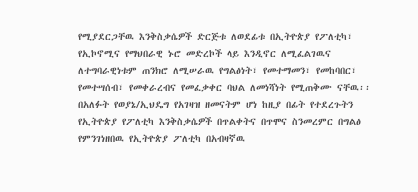የሚያደርጋቸዉ እንቅስቃሴዎች ድርጅቱ ለወደፊቱ በኢትዮጵያ የፖለቲካ፣ የኢኮኖሚና የማህበራዊ ኑሮ መድረኮች ላይ እንዲኖር ለሚፈልገዉና ለተግባራዊነቱም ጠንክሮ ለሚሠራዉ የግልፅነት፣ የመተማመን፣ የመከባበር፣ የመተሣሰብ፣ የመቀራረብና የመፈቃቀር ባህል ለመነሻነት የሚጠቅሙ ናቸዉ፡፡ በአለፉት የወያኔ/ኢህዴግ የአገዛዝ ዘመናትም ሆነ ከዚያ በፊት የተደረጉትን የኢትዮጵያ የፖለቲካ እንቅስቃሴዎች በጥልቀትና በጥሞና ስንመረምር በግልፅ የምንገነዘበዉ የኢትዮጵያ ፖለቲካ በአብዛኛዉ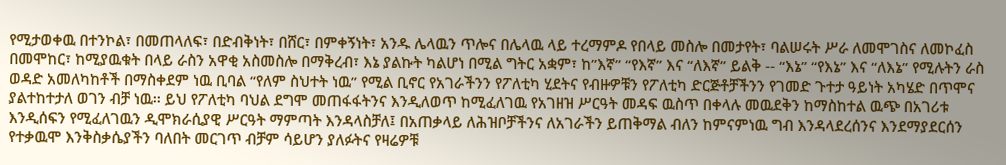የሚታወቀዉ በተንኮል፣ በመጠላለፍ፣ በድብቅነት፣ በሸር፣ በምቀኝነት፣ አንዱ ሌላዉን ጥሎና በሌላዉ ላይ ተረማምዶ የበላይ መስሎ በመታየት፣ ባልሠሩት ሥራ ለመሞገስና ለመኮፈስ በመሞከር፣ ከሚያዉቁት በላይ ራስን አዋቂ አስመስሎ በማቅረብ፣ እኔ ያልኩት ካልሆነ በሚል ግትር አቋም፣ ከ”እኛ” “የእኛ” እና “ለእኛ” ይልቅ -- “እኔ” “የእኔ” እና “ለእኔ” የሚሉትን ራስ ወዳድ አመለካከቶች በማስቀደም ነዉ ቢባል “የለም ስህተት ነዉ” የሚል ቢኖር የአገራችንን የፖለቲካ ሂደትና የብዙዎቹን የፖለቲካ ድርጅቶቻችንን የገመድ ጉተታ ዓይነት አካሄድ በጥሞና ያልተከተታለ ወገን ብቻ ነዉ፡፡ ይህ የፖለቲካ ባህል ደግሞ መጠፋፋትንና እንዲለወጥ ከሚፈለገዉ የአገዘዝ ሥርዓት መዳፍ ዉስጥ በቀላሉ መዉደቅን ከማስከተል ዉጭ በአገሪቱ እንዲሰፍን የሚፈለገዉን ዲሞክራሲያዊ ሥርዓት ማምጣት እንዳላስቻለ፤ በአጠቃላይ ለሕዝቦቻችንና ለአገራችን ይጠቅማል ብለን ከምናምነዉ ግብ እንዳላደረሰንና እንደማያደርሰን የተቃዉሞ እንቅስቃሴያችን ባለበት መርገጥ ብቻም ሳይሆን ያለፉትና የዛሬዎቹ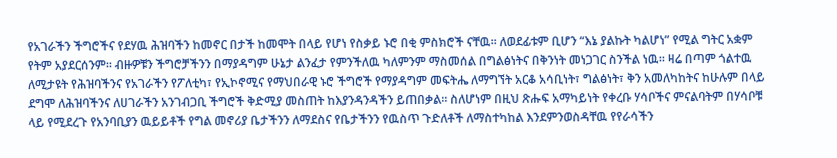የአገራችን ችግሮችና የደሃዉ ሕዝባችን ከመኖር በታች ከመሞት በላይ የሆነ የስቃይ ኑሮ በቂ ምስክሮች ናቸዉ፡፡ ለወደፊቱም ቢሆን “እኔ ያልኩት ካልሆነ” የሚል ግትር አቋም የትም አያደርሰንም፡፡ ብዙዎቹን ችግሮቻችንን በማያዳግም ሁኔታ ልንፈታ የምንችለዉ ካለምንም ማስመሰል በግልፅነትና በቅንነት መነጋገር ስንችል ነዉ፡፡ ዛሬ በጣም ጎልተዉ ለሚታዩት የሕዝባችንና የአገራችን የፖለቲካ፣ የኢኮኖሚና የማህበራዊ ኑሮ ችግሮች የማያዳግም መፍትሔ ለማግኘት አርቆ አሳቢነት፣ ግልፅነት፣ ቅን አመለካከትና ከሁሉም በላይ ደግሞ ለሕዝባችንና ለሀገራችን አንገብጋቢ ችግሮች ቅድሚያ መስጠት ከእያንዳንዳችን ይጠበቃል፡፡ ስለሆነም በዚህ ጽሑፍ አማካይነት የቀረቡ ሃሳቦችና ምናልባትም በሃሳቦቹ ላይ የሚደረጉ የአንባቢያን ዉይይቶች የግል መኖሪያ ቤታችንን ለማደስና የቤታችንን የዉስጥ ጉድለቶች ለማስተካከል እንደምንወስዳቸዉ የየራሳችን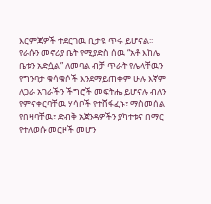እርምጃዎች ተደርገዉ ቢታዩ ጥሩ ይሆናል፡፡ የራሱን መኖሪያ ቤት የሚያድስ ሰዉ “አቶ እከሌ ቤቱን አድሷል” ለመባል ብቻ ጥራት የሌላቸዉን የግንባታ ቁሳቁሶች እንደማይጠቀም ሁሉ እኛም ለጋራ አገራችን ችግሮች መፍትሔ ይሆናሉ ብለን የምናቀርባቸዉ ሃሳቦች የተሸፋፈኑ፣ ማስመሰል የበዛባቸዉ፣ ድብቅ አጀንዳዎችን ያካተቱና በማር የተለወሱ መርዞች መሆን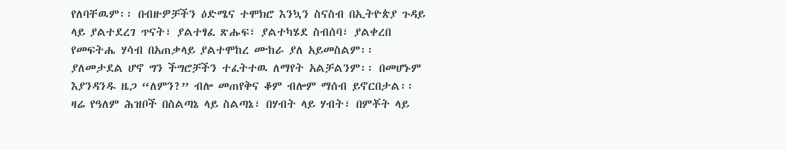የለባቸዉም፡፡ በብዙዎቻችን ዕድሜና ተሞክሮ እንኳን ስናስብ በኢትዮጵያ ጉዳይ ላይ ያልተደረገ ጥናት፣ ያልተፃፈ ጽሑፍ፣ ያልተካሄደ ስብሰባ፣ ያልቀረበ የመፍትሔ ሃሳብ በአጠቃላይ ያልተሞከረ ሙከራ ያለ አይመስልም፡፡ ያለመታደል ሆኖ ግን ችግሮቻችን ተፈትተዉ ለማየት አልቻልንም፡፡ በመሆኑም እያንዳንዱ ዜጋ “ለምን?” ብሎ መጠየቅና ቆም ብሎም ማሰብ ይኖርበታል፡፡ ዛሬ የዓለም ሕዝቦች በስልጣኔ ላይ ስልጣኔ፣ በሃብት ላይ ሃብት፣ በምቾት ላይ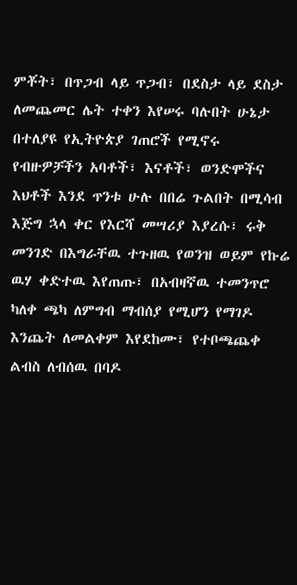ምቾት፣ በጥጋብ ላይ ጥጋብ፣ በደስታ ላይ ደስታ ለመጨመር ሌት ተቀን እየሠሩ ባሉበት ሁኔታ በተለያዩ የኢትዮጵያ ገጠሮች የሚኖሩ የብዙዎቻችን አባቶች፣ እናቶች፣ ወንድሞችና እህቶች እንደ ጥንቱ ሁሉ በበሬ ጉልበት በሚሳብ እጅግ ኋላ ቀር የእርሻ መሣሪያ እያረሱ፣ ሩቅ መንገድ በእግራቸዉ ተጉዘዉ የወንዝ ወይም የኩሬ ዉሃ ቀድተዉ እየጠጡ፣ በአብዛኛዉ ተመንጥሮ ካለቀ ጫካ ለምግብ ማብሰያ የሚሆን የማገዶ እንጨት ለመልቀም እየደከሙ፣ የተቦጫጨቀ ልብስ ለብሰዉ በባዶ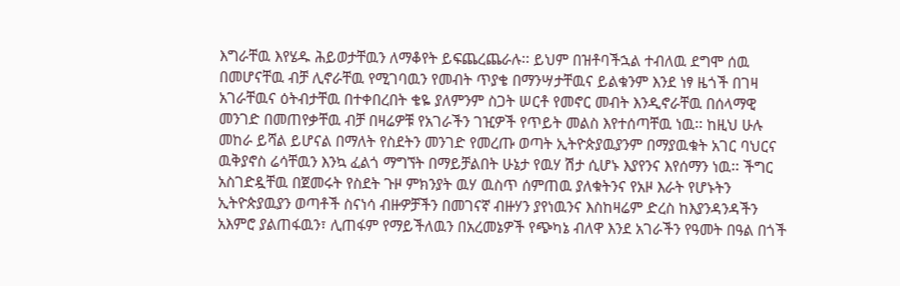እግራቸዉ እየሄዱ ሕይወታቸዉን ለማቆየት ይፍጨረጨራሉ፡፡ ይህም በዝቶባችኋል ተብለዉ ደግሞ ሰዉ በመሆናቸዉ ብቻ ሊኖራቸዉ የሚገባዉን የመብት ጥያቄ በማንሣታቸዉና ይልቁንም እንደ ነፃ ዜጎች በገዛ አገራቸዉና ዕትብታቸዉ በተቀበረበት ቄዬ ያለምንም ስጋት ሠርቶ የመኖር መብት እንዲኖራቸዉ በሰላማዊ መንገድ በመጠየቃቸዉ ብቻ በዛሬዎቹ የአገራችን ገዢዎች የጥይት መልስ እየተሰጣቸዉ ነዉ፡፡ ከዚህ ሁሉ መከራ ይሻል ይሆናል በማለት የስደትን መንገድ የመረጡ ወጣት ኢትዮጵያዉያንም በማያዉቁት አገር ባህርና ዉቅያኖስ ሬሳቸዉን እንኳ ፈልጎ ማግኘት በማይቻልበት ሁኔታ የዉሃ ሽታ ሲሆኑ እያየንና እየሰማን ነዉ፡፡ ችግር አስገድዷቸዉ በጀመሩት የስደት ጉዞ ምክንያት ዉሃ ዉስጥ ሰምጠዉ ያለቁትንና የአዞ እራት የሆኑትን ኢትዮጵያዉያን ወጣቶች ስናነሳ ብዙዎቻችን በመገናኛ ብዙሃን ያየነዉንና እስከዛሬም ድረስ ከእያንዳንዳችን አእምሮ ያልጠፋዉን፣ ሊጠፋም የማይችለዉን በአረመኔዎች የጭካኔ ብለዋ እንደ አገራችን የዓመት በዓል በጎች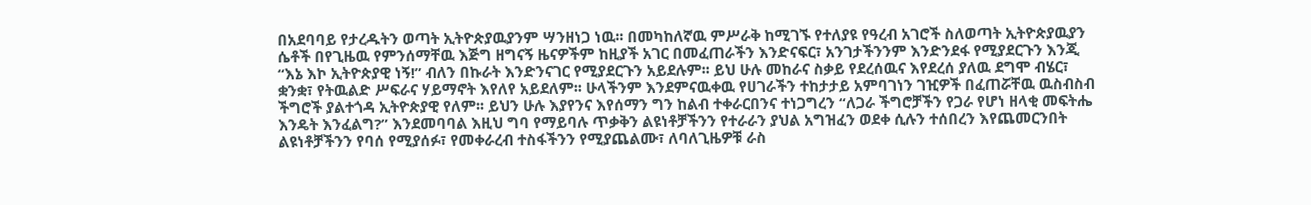በአደባባይ የታረዱትን ወጣት ኢትዮጵያዉያንም ሣንዘነጋ ነዉ፡፡ በመካከለኛዉ ምሥራቅ ከሚገኙ የተለያዩ የዓረብ አገሮች ስለወጣት ኢትዮጵያዉያን ሴቶች በየጊዜዉ የምንሰማቸዉ እጅግ ዘግናኝ ዜናዎችም ከዚያች አገር በመፈጠራችን እንድናፍር፣ አንገታችንንም እንድንደፋ የሚያደርጉን እንጂ “እኔ እኮ ኢትዮጵያዊ ነኝ!” ብለን በኩራት እንድንናገር የሚያደርጉን አይደሉም፡፡ ይህ ሁሉ መከራና ስቃይ የደረሰዉና እየደረሰ ያለዉ ደግሞ ብሄር፣ ቋንቋ፣ የትዉልድ ሥፍራና ሃይማኖት እየለየ አይደለም፡፡ ሁላችንም እንደምናዉቀዉ የሀገራችን ተከታታይ አምባገነን ገዢዎች በፈጠሯቸዉ ዉስብስብ ችግሮች ያልተጎዳ ኢትዮጵያዊ የለም፡፡ ይህን ሁሉ እያየንና እየሰማን ግን ከልብ ተቀራርበንና ተነጋግረን “ለጋራ ችግሮቻችን የጋራ የሆነ ዘላቂ መፍትሔ እንዴት እንፈልግ?” እንደመባባል እዚህ ግባ የማይባሉ ጥቃቅን ልዩነቶቻችንን የተራራን ያህል አግዝፈን ወደቀ ሲሉን ተሰበረን እየጨመርንበት ልዩነቶቻችንን የባሰ የሚያሰፉ፣ የመቀራረብ ተስፋችንን የሚያጨልሙ፣ ለባለጊዜዎቹ ራስ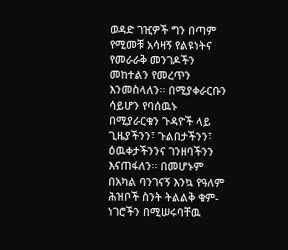ወዳድ ገዢዎች ግን በጣም የሚመቹ አሳዛኝ የልዩነትና የመራራቅ መንገዶችን መከተልን የመረጥን እንመስላለን፡፡ በሚያቀራርቡን ሳይሆን የባሰዉኑ በሚያራርቁን ጉዳዮች ላይ ጊዜያችንን፣ ጉልበታችንን፣ ዕዉቀታችንንና ገንዘባችንን እናጠፋለን፡፡ በመሆኑም በአካል ባንገናኝ እንኳ የዓለም ሕዝቦች ስንት ትልልቅ ቁም-ነገሮችን በሚሠሩባቸዉ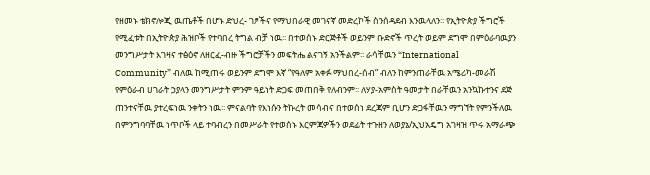የዘመኑ ቴክኖሎጂ ዉጤቶች በሆኑ ድህረ- ገፆችና የማህበራዊ መገናኛ መድረኮች ስንሰዳደብ እንዉላለን፡፡ የኢትዮጵያ ችግሮች የሚፈቱት በኢትዮጵያ ሕዝቦች የተባበረ ትግል ብቻ ነዉ፡፡ በተወሰኑ ድርጅቶች ወይንም ቡድኖች ጥረት ወይም ደግሞ በምዕራባዉያን መንግሥታት እገዛና ተፅዕኖ ለዘርፈ-ብዙ ችግሮቻችን መፍትሔ ልናገኝ አንችልም፡፡ ራሳቸዉን “International Community” ብለዉ ከሚጠሩ ወይንም ደግሞ እኛ “የዓለም አቀፉ ማህበረ-ሰብ” ብለን ከምንጠራቸዉ አሜሪካ-መራሽ የምዕራብ ሀገራት ኃያላን መንግሥታት ምንም ዓይነት ድጋፍ መጠበቅ የለብንም፡፡ ለሃያ-አምስት ዓመታት በራቸዉን አንኳኩተንና ደጅ ጠንተናቸዉ ያተረፍነዉ ንቀትን ነዉ፡፡ ምናልባት የእነሱን ትኩረት መሳብና በተወሰነ ደረጃም ቢሆን ድጋፋቸዉን ማግኘት የምንችለዉ በምንግባባቸዉ ነጥቦች ላይ ተባብረን በመሥራት የተወሰኑ እርምጃዎችን ወደፊት ተጉዘን ለወያኔ/ኢህአዴግ አገዛዝ ጥሩ አማራጭ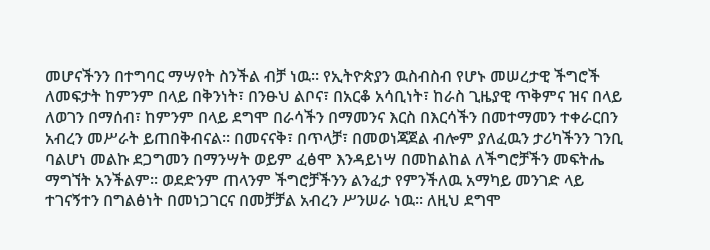መሆናችንን በተግባር ማሣየት ስንችል ብቻ ነዉ፡፡ የኢትዮጵያን ዉስብስብ የሆኑ መሠረታዊ ችግሮች ለመፍታት ከምንም በላይ በቅንነት፣ በንፁህ ልቦና፣ በአርቆ አሳቢነት፣ ከራስ ጊዜያዊ ጥቅምና ዝና በላይ ለወገን በማሰብ፣ ከምንም በላይ ደግሞ በራሳችን በማመንና እርስ በእርሳችን በመተማመን ተቀራርበን አብረን መሥራት ይጠበቅብናል፡፡ በመናናቅ፣ በጥላቻ፣ በመወነጃጀል ብሎም ያለፈዉን ታሪካችንን ገንቢ ባልሆነ መልኩ ደጋግመን በማንሣት ወይም ፈፅሞ እንዳይነሣ በመከልከል ለችግሮቻችን መፍትሔ ማግኘት አንችልም፡፡ ወደድንም ጠላንም ችግሮቻችንን ልንፈታ የምንችለዉ አማካይ መንገድ ላይ ተገናኝተን በግልፅነት በመነጋገርና በመቻቻል አብረን ሥንሠራ ነዉ፡፡ ለዚህ ደግሞ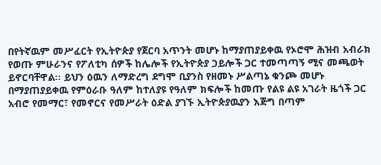በየትኛዉም መሥፈርት የኢትዮጵያ የጀርባ አጥንት መሆኑ ከማያጠያይቀዉ የኦሮሞ ሕዝብ አብራክ የወጡ ምሁራንና የፖለቲካ ሰዎች ከሌሎች የኢትዮጵያ ኃይሎች ጋር ተመጣጣኝ ሚና መጫወት ይኖርባቸዋል፡፡ ይህን ዕዉን ለማድረግ ደግሞ ቢያንስ የዘመኑ ሥልጣኔ ቁንጮ መሆኑ በማያጠያይቀዉ የምዕራቡ ዓለም ከተለያዩ የዓለም ክፍሎች ከመጡ የልዩ ልዩ አገራት ዜጎች ጋር አብሮ የመማር፣ የመኖርና የመሥራት ዕድል ያገኙ ኢትዮጵያዉያን እጅግ በጣም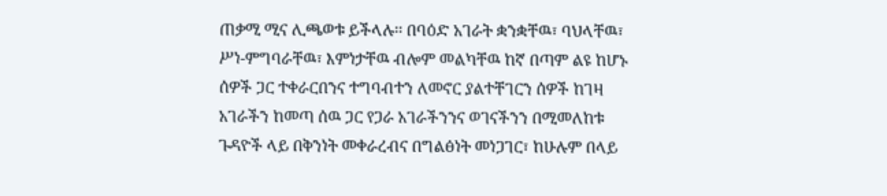ጠቃሚ ሚና ሊጫወቱ ይችላሉ፡፡ በባዕድ አገራት ቋንቋቸዉ፣ ባህላቸዉ፣ ሥነ-ምግባራቸዉ፣ እምነታቸዉ ብሎም መልካቸዉ ከኛ በጣም ልዩ ከሆኑ ሰዎች ጋር ተቀራርበንና ተግባብተን ለመኖር ያልተቸገርን ሰዎች ከገዛ አገራችን ከመጣ ሰዉ ጋር የጋራ አገራችንንና ወገናችንን በሚመለከቱ ጉዳዮች ላይ በቅንነት መቀራረብና በግልፅነት መነጋገር፣ ከሁሉም በላይ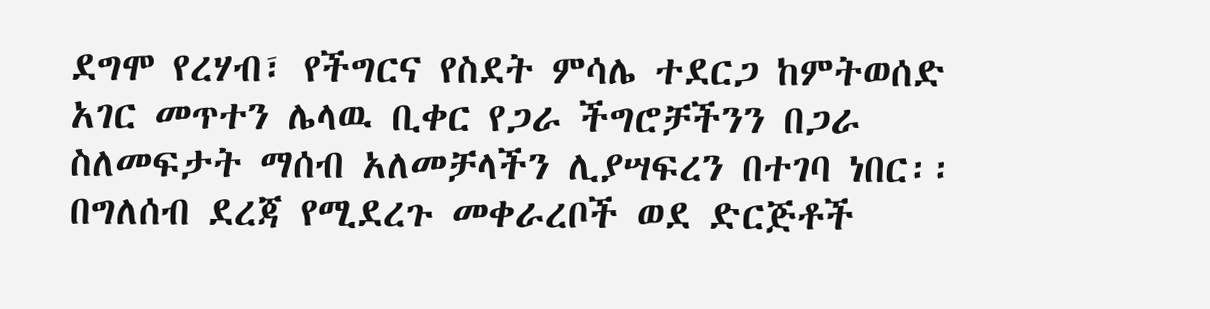ደግሞ የረሃብ፣ የችግርና የስደት ምሳሌ ተደርጋ ከምትወሰድ አገር መጥተን ሌላዉ ቢቀር የጋራ ችግሮቻችንን በጋራ ስለመፍታት ማሰብ አለመቻላችን ሊያሣፍረን በተገባ ነበር፡፡ በግለሰብ ደረጃ የሚደረጉ መቀራረቦች ወደ ድርጅቶች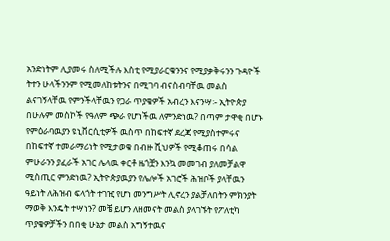አንድነትም ሊያመሩ ስለሚችሉ እስቲ የሚያራርቁንንና የሚያቃቅሩንን ጉዳዮች ትተን ሁላችንንም የሚመለከቱትንና በሚገባ ብናስብባቸዉ መልስ ልናገኝላቸዉ የምንችላቸዉን የጋራ ጥያቄዎች አብረን እናንሣ፡- ኢትዮጵያ በሁሉም መስኮች የዓለም ጭራ የሆነችዉ ለምንድነዉ? በጣም ታዋቂ በሆኑ የምዕራባዉያን ዩኒቨርሲቲዎች ዉስጥ በከፍተኛ ደረጃ የሚያስተምሩና በከፍተኛ ተመራማሪነት የሚታወቁ በብዙ ሺህዎች የሚቆጠሩ በሳል ምሁራንን ያፈራች አገር ሌላዉ ቀርቶ ዜጎቿን እንኳ መመገብ ያለመቻልዋ ሚስጢር ምንድነዉ? ኢትዮጵያዉያን የሌሎች አገሮች ሕዝቦች ያላቸዉን ዓይነት ለሕዝብ ፍላጎት ተገዢ የሆነ መንግሥት ሊኖረን ያልቻለበትን ምክንያት ማወቅ እንዴት ተሣነን? መቼ ይሆን ለዘመናት መልስ ያላገኙት የፖለቲካ ጥያቄዎቻችን በበቂ ሁኔታ መልስ አግኝተዉና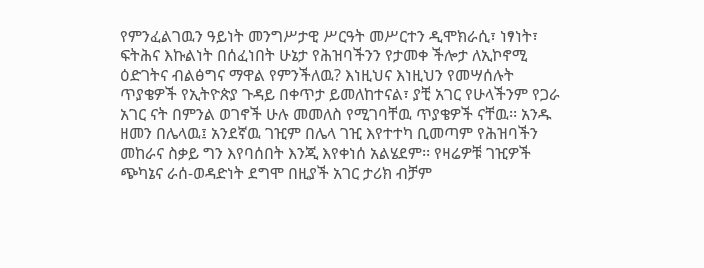የምንፈልገዉን ዓይነት መንግሥታዊ ሥርዓት መሥርተን ዲሞክራሲ፣ ነፃነት፣ ፍትሕና እኩልነት በሰፈነበት ሁኔታ የሕዝባችንን የታመቀ ችሎታ ለኢኮኖሚ ዕድገትና ብልፅግና ማዋል የምንችለዉ? እነዚህና እነዚህን የመሣሰሉት ጥያቄዎች የኢትዮጵያ ጉዳይ በቀጥታ ይመለከተናል፣ ያቺ አገር የሁላችንም የጋራ አገር ናት በምንል ወገኖች ሁሉ መመለስ የሚገባቸዉ ጥያቄዎች ናቸዉ፡፡ አንዱ ዘመን በሌላዉ፤ አንደኛዉ ገዢም በሌላ ገዢ እየተተካ ቢመጣም የሕዝባችን መከራና ስቃይ ግን እየባሰበት እንጂ እየቀነሰ አልሄደም፡፡ የዛሬዎቹ ገዢዎች ጭካኔና ራሰ-ወዳድነት ደግሞ በዚያች አገር ታሪክ ብቻም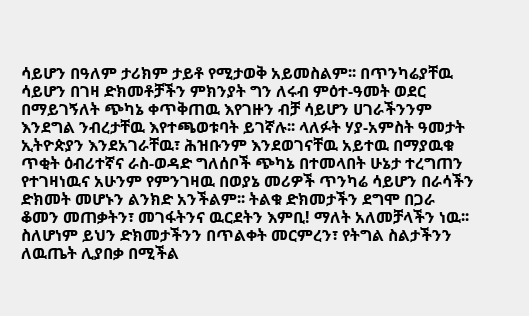ሳይሆን በዓለም ታሪክም ታይቶ የሚታወቅ አይመስልም፡፡ በጥንካሬያቸዉ ሳይሆን በገዛ ድክመቶቻችን ምክንያት ግን ለሩብ ምዕተ-ዓመት ወደር በማይገኝለት ጭካኔ ቀጥቅጠዉ እየገዙን ብቻ ሳይሆን ሀገራችንንም እንደግል ንብረታቸዉ እየተጫወቱባት ይገኛሉ፡፡ ላለፉት ሃያ-አምስት ዓመታት ኢትዮጵያን እንደአገራቸዉ፣ ሕዝቡንም እንደወገናቸዉ አይተዉ በማያዉቁ ጥቂት ዕብሪተኛና ራስ-ወዳድ ግለሰቦች ጭካኔ በተመላበት ሁኔታ ተረግጠን የተገዛነዉና አሁንም የምንገዛዉ በወያኔ መሪዎች ጥንካሬ ሳይሆን በራሳችን ድክመት መሆኑን ልንክድ አንችልም፡፡ ትልቁ ድክመታችን ደግሞ በጋራ ቆመን መጠቃትን፣ መገፋትንና ዉርደትን እምቢ! ማለት አለመቻላችን ነዉ፡፡ ስለሆነም ይህን ድክመታችንን በጥልቀት መርምረን፣ የትግል ስልታችንን ለዉጤት ሊያበቃ በሚችል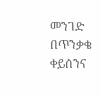መንገድ በጥንቃቄ ቀይሰንና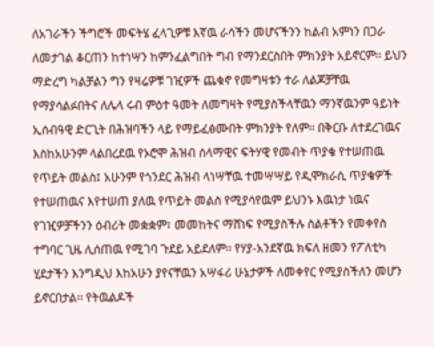ለአገራችን ችግሮች መፍትሄ ፈላጊዎቹ እኛዉ ራሳችን መሆናችንን ከልብ አምነን በጋራ ለመታገል ቆርጠን ከተነሣን ከምንፈልግበት ግብ የማንደርስበት ምክንያት አይኖርም፡፡ ይህን ማድረግ ካልቻልን ግን የዛሬዎቹ ገዢዎች ጨቁኖ የመግዛቱን ተራ ለልጆቻቸዉ የማያሳልፉበትና ለሌላ ሩብ ምዕተ ዓመት ለመግዛት የሚያስችላቸዉን ማንኛዉንም ዓይነት ኢሰብዓዊ ድርጊት በሕዝባችን ላይ የማይፈፅሙበት ምክንያት የለም፡፡ በቅርቡ ለተደረገዉና እስከአሁንም ላልበረደዉ የኦሮሞ ሕዝብ ሰላማዊና ፍትሃዊ የመብት ጥያቄ የተሠጠዉ የጥይት መልስ፤ አሁንም የጎንደር ሕዝብ ላነሣቸዉ ተመሣሣይ የዲሞክራሲ ጥያቄዎች የተሠጠዉና እየተሠጠ ያለዉ የጥይት መልስ የሚያሳየዉም ይህንኑ እዉነታ ነዉና የገዢዎቻችንን ዕብሪት መቋቋም፣ መመከትና ማሸነፍ የሚያስችሉ ስልቶችን የመቀየስ ተግባር ጊዜ ሊሰጠዉ የሚገባ ጉደይ አይደለም፡፡ የሃያ-አንደኛዉ ክፍለ ዘመን የፖለቲካ ሂደታችን እንግዲህ እከአሁን ያየናቸዉን አሣፋሪ ሁኔታዎች ለመቀየር የሚያስችለን መሆን ይኖርበታል፡፡ የትዉልዶች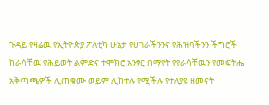ጉዳይ የዛሬዉ የኢትዮጵያ ፖለቲካ ሁኔታ የሀገራችንንና የሕዝባችንን ችግሮች ከራሳቸዉ የሕይወት ልምድና ተሞክሮ አንፃር በማየት የየራሳቸዉን የመፍትሔ አቅጣጫዎች ሊጠቁሙ ወይም ሊከተሉ የሚችሉ የተለያዩ ዘመናት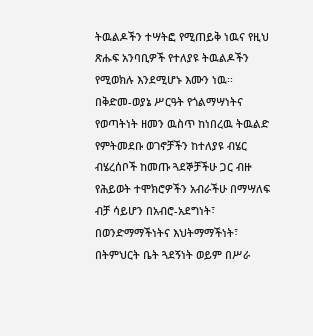ትዉልዶችን ተሣትፎ የሚጠይቅ ነዉና የዚህ ጽሑፍ አንባቢዎች የተለያዩ ትዉልዶችን የሚወክሉ እንደሚሆኑ እሙን ነዉ፡፡ በቅድመ-ወያኔ ሥርዓት የጎልማሣነትና የወጣትነት ዘመን ዉስጥ ከነበረዉ ትዉልድ የምትመደቡ ወገኖቻችን ከተለያዩ ብሄር ብሄረሰቦች ከመጡ ጓደኞቻችሁ ጋር ብዙ የሕይወት ተሞክሮዎችን አብራችሁ በማሣለፍ ብቻ ሳይሆን በአብሮ-አደግነት፣ በወንድማማችነትና እህትማማችነት፣ በትምህርት ቤት ጓደኝነት ወይም በሥራ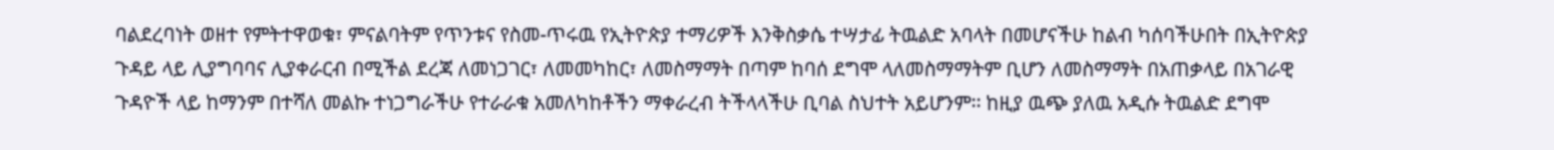ባልደረባነት ወዘተ የምትተዋወቁ፣ ምናልባትም የጥንቱና የስመ-ጥሩዉ የኢትዮጵያ ተማሪዎች እንቅስቃሴ ተሣታፊ ትዉልድ አባላት በመሆናችሁ ከልብ ካሰባችሁበት በኢትዮጵያ ጉዳይ ላይ ሊያግባባና ሊያቀራርብ በሚችል ደረጃ ለመነጋገር፣ ለመመካከር፣ ለመስማማት በጣም ከባሰ ደግሞ ላለመስማማትም ቢሆን ለመስማማት በአጠቃላይ በአገራዊ ጉዳዮች ላይ ከማንም በተሻለ መልኩ ተነጋግራችሁ የተራራቁ አመለካከቶችን ማቀራረብ ትችላላችሁ ቢባል ስህተት አይሆንም፡፡ ከዚያ ዉጭ ያለዉ አዲሱ ትዉልድ ደግሞ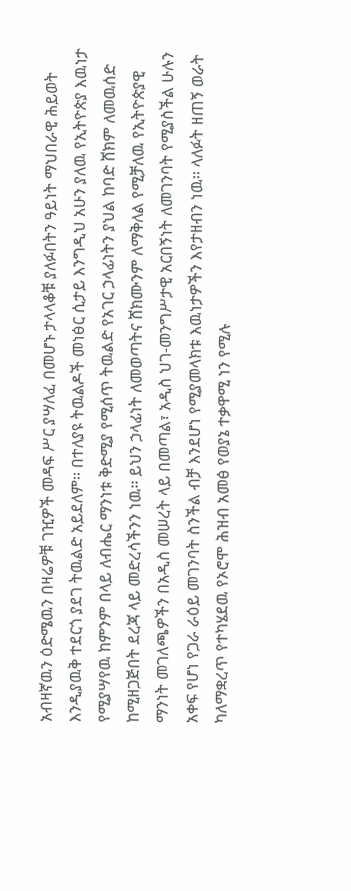አብዛኛዉን ዕድሜዉን በዛሬዎቹ ገዢዎች መዳፍ ሥር ያሣለፈ በመሆኑ ታላላቆቹ ያለፉበትን ዓይነት ማህበራዊ ሕይወት እንዲያዉቅ ተደርጎ ያደገ ትዉልድ አይደለም፡፡ በተለያዩ ትዉልዶች መነፅር ሲታይ እንግዲህ አሁን ያለዉ የኢትዮጵያ እዉነታ የሚያሣየዉ ከምንም በላይ ለብሔር ማንነቱ ቅድሚያ የሚሰጥ ትዉልድ የአገር ኃላፊነትን ያህል ከባድ ሸክም ለመዉሰድ ከሚዘጋጅበት ደረጃ ላይ መድረሳችንን ነዉ፡፡ ይህን ኃላፊነት ለመወጣትና ሸክሙንም ለማቅለል የሚቻለዉ የኢትዮጵያዊ ማንነት መገለጫዎችን በአዲስ መሠረት ላይ በመጣል፣ አዲስ ህገ-መንግሥታዊ አርበኝነት ለመገንባት የሚያስችል ሁሉን አቀፍ የሆነ የጋራ ራዕይ መገንባት ስንችል ብቻ እንደሆነ የሚያመላክቱ እዉነታዎችን እየታዘብን ነዉ፡፡ ላለፉት ዘጠኝ ወራት ካለማቋረጥ የተካሄደዉ የኦሮሞ ሕዝብ አመፅ የወያኔ ተቃዋሚ ነን የሚሉ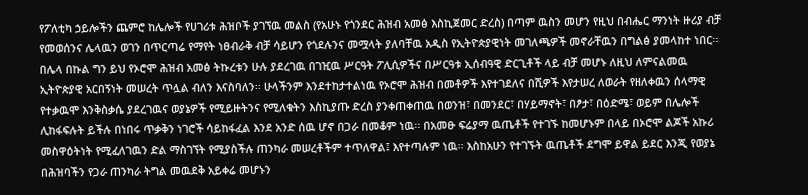የፖለቲካ ኃይሎችን ጨምሮ ከሌሎች የሀገሪቱ ሕዝቦች ያገኘዉ መልስ (የአሁኑ የጎንደር ሕዝብ አመፅ እስኪጀመር ድረስ) በጣም ዉስን መሆን የዚህ በብሔር ማንነት ዙሪያ ብቻ የመወሰንና ሌላዉን ወገን በጥርጣሬ የማየት ነፀብራቅ ብቻ ሳይሆን የጎደሉንና መሟላት ያለባቸዉ አዲስ የኢትዮጵያዊነት መገለጫዎች መኖራቸዉን በግልፅ ያመላከተ ነበር፡፡ በሌላ በኩል ግን ይህ የኦሮሞ ሕዝብ አመፅ ትኩረቱን ሁሉ ያደረገዉ በገዢዉ ሥርዓት ፖሊሲዎችና በሥርዓቱ ኢሰብዓዊ ድርጊቶች ላይ ብቻ መሆኑ ለዚህ ለምናልመዉ ኢትዮጵያዊ አርበኝነት መሠረት ጥሏል ብለን እናስባለን፡፡ ሁላችንም እንደተከታተልነዉ የኦሮሞ ሕዝብ በመቶዎች እየተገደለና በሺዎች እየታሠረ ለወራት የዘለቀዉን ሰላማዊ የተቃዉሞ እንቅስቃሴ ያደረገዉና ወያኔዎች የሚይዙትንና የሚለቁትን እስኪያጡ ድረስ ያንቀጠቀጠዉ በወንዝ፣ በመንደር፣ በሃይማኖት፣ በፆታ፣ በዕድሜ፣ ወይም በሌሎች ሊከፋፍሉት ይችሉ በነበሩ ጥቃቅን ነገሮች ሳይከፋፈል እንደ አንድ ሰዉ ሆኖ በጋራ በመቆም ነዉ፡፡ በአመፁ ፍሬያማ ዉጤቶች የተገኙ ከመሆኑም በላይ በኦሮሞ ልጆች አኩሪ መስዋዕትነት የሚፈለገዉን ድል ማስገኘት የሚያስችሉ ጠንካራ መሠረቶችም ተጥለዋል፤ እየተጣሉም ነዉ፡፡ እስከአሁን የተገኙት ዉጤቶች ደግሞ ይዋል ይደር እንጂ የወያኔ በሕዝባችን የጋራ ጠንካራ ትግል መዉደቅ አይቀሬ መሆኑን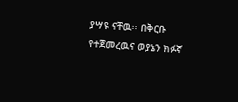ያሣዩ ናቸዉ፡፡ በቅርቡ የተጀመረዉና ወያኔን ክፉኛ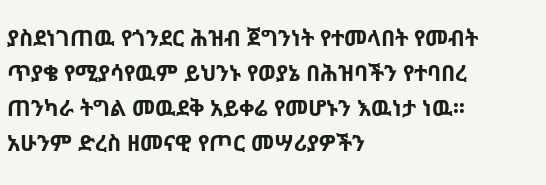ያስደነገጠዉ የጎንደር ሕዝብ ጀግንነት የተመላበት የመብት ጥያቄ የሚያሳየዉም ይህንኑ የወያኔ በሕዝባችን የተባበረ ጠንካራ ትግል መዉደቅ አይቀሬ የመሆኑን እዉነታ ነዉ፡፡ አሁንም ድረስ ዘመናዊ የጦር መሣሪያዎችን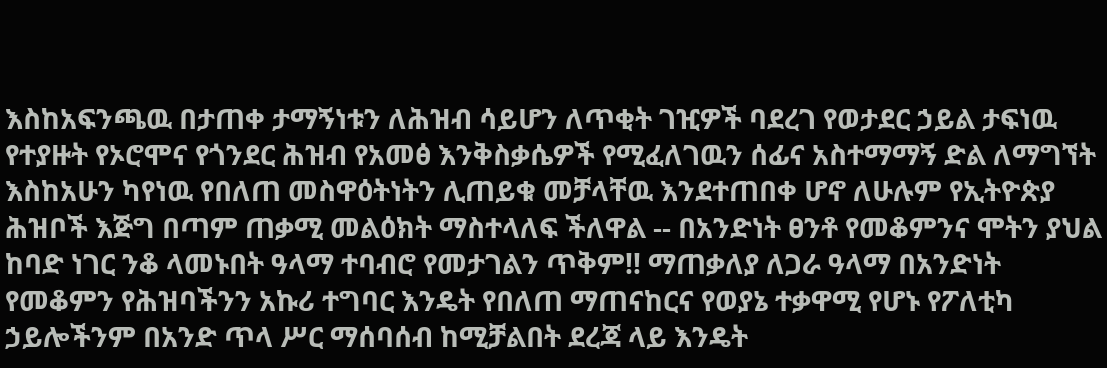እስከአፍንጫዉ በታጠቀ ታማኝነቱን ለሕዝብ ሳይሆን ለጥቂት ገዢዎች ባደረገ የወታደር ኃይል ታፍነዉ የተያዙት የኦሮሞና የጎንደር ሕዝብ የአመፅ እንቅስቃሴዎች የሚፈለገዉን ሰፊና አስተማማኝ ድል ለማግኘት እስከአሁን ካየነዉ የበለጠ መስዋዕትነትን ሊጠይቁ መቻላቸዉ እንደተጠበቀ ሆኖ ለሁሉም የኢትዮጵያ ሕዝቦች እጅግ በጣም ጠቃሚ መልዕክት ማስተላለፍ ችለዋል -- በአንድነት ፀንቶ የመቆምንና ሞትን ያህል ከባድ ነገር ንቆ ላመኑበት ዓላማ ተባብሮ የመታገልን ጥቅም!! ማጠቃለያ ለጋራ ዓላማ በአንድነት የመቆምን የሕዝባችንን አኩሪ ተግባር እንዴት የበለጠ ማጠናከርና የወያኔ ተቃዋሚ የሆኑ የፖለቲካ ኃይሎችንም በአንድ ጥላ ሥር ማሰባሰብ ከሚቻልበት ደረጃ ላይ እንዴት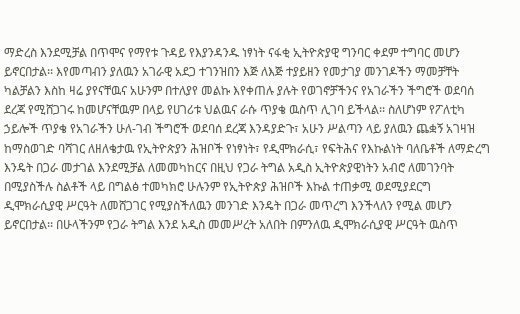ማድረስ እንደሚቻል በጥሞና የማየቱ ጉዳይ የእያንዳንዱ ነፃነት ናፋቂ ኢትዮጵያዊ ግንባር ቀደም ተግባር መሆን ይኖርበታል፡፡ እየመጣብን ያለዉን አገራዊ አደጋ ተገንዝበን እጅ ለእጅ ተያይዘን የመታገያ መንገዶችን ማመቻቸት ካልቻልን እስከ ዛሬ ያየናቸዉና አሁንም በተለያየ መልኩ እየቀጠሉ ያሉት የወገኖቻችንና የአገራችን ችግሮች ወደባሰ ደረጃ የሚሸጋገሩ ከመሆናቸዉም በላይ የሀገሪቱ ህልዉና ራሱ ጥያቄ ዉስጥ ሊገባ ይችላል፡፡ ስለሆነም የፖለቲካ ኃይሎች ጥያቄ የአገራችን ሁለ-ገብ ችግሮች ወደባሰ ደረጃ እንዳያድጉ፣ አሁን ሥልጣን ላይ ያለዉን ጨቋኝ አገዛዝ ከማስወገድ ባሻገር ለዘለቄታዉ የኢትዮጵያን ሕዝቦች የነፃነት፣ የዲሞክራሲ፣ የፍትሕና የእኩልነት ባለቤቶች ለማድረግ እንዴት በጋራ መታገል እንደሚቻል ለመመካከርና በዚህ የጋራ ትግል አዲስ ኢትዮጵያዊነትን አብሮ ለመገንባት በሚያስችሉ ስልቶች ላይ በግልፅ ተመካክሮ ሁሉንም የኢትዮጵያ ሕዝቦች እኩል ተጠቃሚ ወደሚያደርግ ዲሞክራሲያዊ ሥርዓት ለመሸጋገር የሚያስችለዉን መንገድ እንዴት በጋራ መጥረግ እንችላለን የሚል መሆን ይኖርበታል፡፡ በሁላችንም የጋራ ትግል እንደ አዲስ መመሥረት አለበት በምንለዉ ዲሞክራሲያዊ ሥርዓት ዉስጥ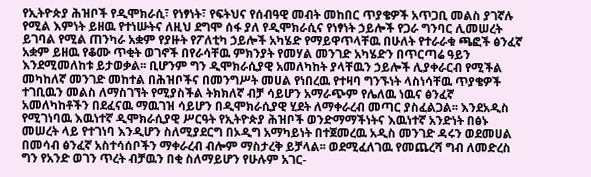የኢትዮጵያ ሕዝቦች የዲሞክራሲ፣ የነፃነት፣ የፍትህና የሰብዓዊ መብት መከበር ጥያቄዎች አጥጋቢ መልስ ያገኛሉ የሚል እምነት ይዘዉ የተነሡትና ለዚህ ደግሞ ሰፋ ያለ የዲሞክራሲና የነፃነት ኃይሎች የጋራ ግንባር ሊመሠረት ይገባል የሚል ጠንካራ አቋም የያዙት የፖለቲካ ኃይሎች አካሄድ የማይዋጥላቸዉ በሁለት የተራራቁ ጫፎች ፅንፈኛ አቋም ይዘዉ የቆሙ ጥቂት ወገኖች በየራሳቸዉ ምክንያት የመሃል መንገድ አካሄድን በጥርጣሬ ዓይን እንደሚመለከቱ ይታወቃል፡፡ ቢሆንም ግን ዲሞክራሲያዊ አመለካከት ያላቸዉን ኃይሎች ሊያቀራርብ የሚችል መካከለኛ መንገድ መከተል በሕዝቦችና በመንግሥት መሀል የነበረዉ የተዛባ ግንኙነት ላስነሳቸዉ ጥያቄዎች ተገቢዉን መልስ ለማስገኘት የሚያስችል ትክክለኛ ብቻ ሳይሆን አማራጭም የሌለዉ ነዉና ፅንፈኛ አመለካከቶችን በደፈናዉ ማዉገዝ ሳይሆን በዲሞክራሲያዊ ሂደት ለማቀራረብ መጣር ያስፈልጋል፡፡ እንደአዲስ የሚገነባዉ እዉነተኛ ዲሞክራሲያዊ ሥርዓት የኢትዮጵያ ሕዝቦች ወንድማማችነትና እዉነተኛ አንድነት በፅኑ መሠረት ላይ የተገነባ እንዲሆን ስለሚያደርግ በኦዲግ አማካይነት በተጀመረዉ አዲስ መንገድ ዳሩን ወደመሀል በመሳብ ፅንፈኛ አስተሳሰቦችን ማቀራረብ ብሎም ማስታረቅ ይቻላል፡፡ ወደሚፈለገዉ የመጨረሻ ግብ ለመድረስ ግን የአንድ ወገን ጥረት ብቻዉን በቂ ስለማይሆን የሁሉም አገር-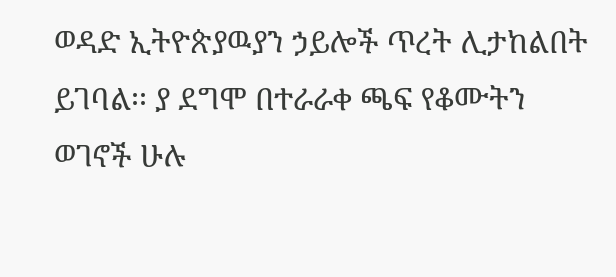ወዳድ ኢትዮጵያዉያን ኃይሎች ጥረት ሊታከልበት ይገባል፡፡ ያ ደግሞ በተራራቀ ጫፍ የቆሙትን ወገኖች ሁሉ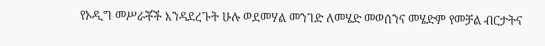የኦዲግ መሥራቾች እንዳደረጉት ሁሉ ወደመሃል መንገድ ለመሄድ መወሰንና መሄድም የመቻል ብርታትና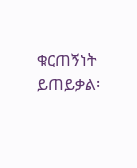ቁርጠኝነት ይጠይቃል፡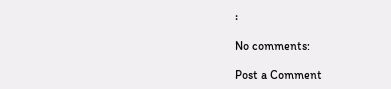፡

No comments:

Post a Comment